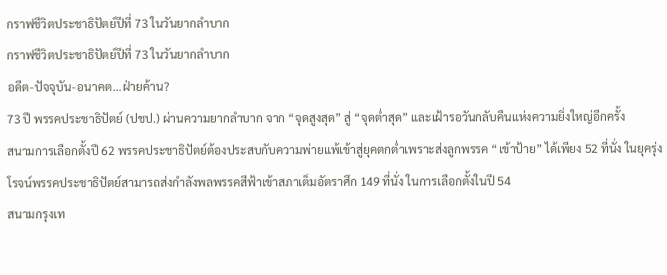กราฟชีวิตประชาธิปัตย์ปีที่ 73 ในวันยากลำบาก
กราฟชีวิตประชาธิปัตย์ปีที่ 73 ในวันยากลำบาก
อดีต-ปัจจุบัน-อนาคต…ฝ่ายค้าน?
73 ปี พรรคประชาธิปัตย์ (ปชป.) ผ่านความยากลำบาก จาก “จุดสูงสุด” สู่ “จุดต่ำสุด” และเฝ้ารอวันกลับคืนแห่งความยิ่งใหญ่อีกครั้ง
สนามการเลือกตั้งปี 62 พรรคประชาธิปัตย์ต้องประสบกับความพ่ายแพ้เข้าสู่ยุคตกต่ำเพราะส่งลูกพรรค “เข้าป้าย” ได้เพียง 52 ที่นั่ง ในยุครุ่งโรจน์พรรคประชาธิปัตย์สามารถส่งกำลังพลพรรคสีฟ้าเข้าสภาเต็มอัตราศึก 149 ที่นั่ง ในการเลือกตั้งในปี 54
สนามกรุงเท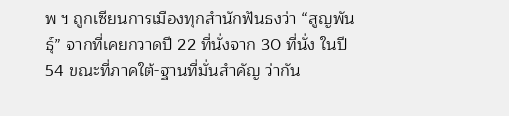พ ฯ ถูกเซียนการเมืองทุกสำนักฟันธงว่า “สูญพันธุ์” จากที่เคยกวาดปี 22 ที่นั่งจาก 30 ที่นั่ง ในปี 54 ขณะที่ภาคใต้-ฐานที่มั่นสำคัญ ว่ากัน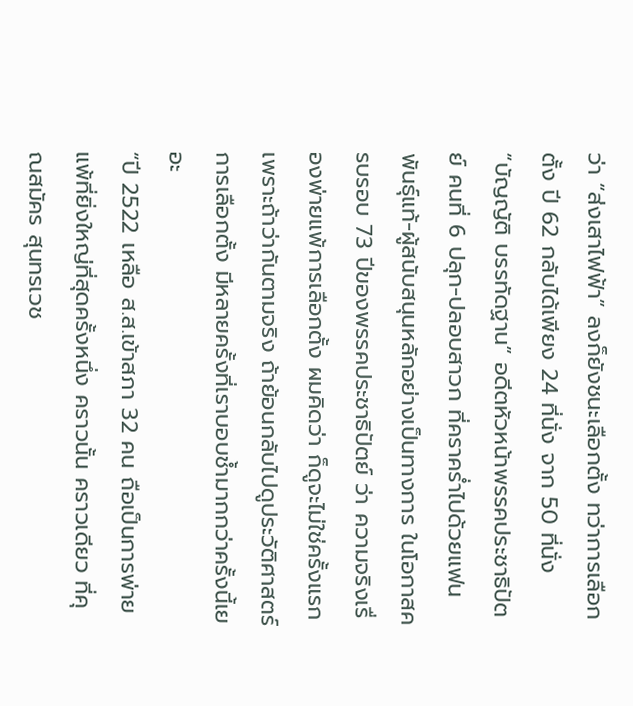ว่า “ส่งเสาไฟฟ้า” ลงก็ยังชนะเลือกตั้ง ทว่าการเลือกตั้ง ปี 62 กลับได้เพียง 24 ที่นั่ง จาก 50 ที่นั่ง
“บัญญัติ บรรทัดฐาน” อดีตหัวหน้าพรรคประชาธิปัตย์ คนที่ 6 ปลุก-ปลอบสาวก ที่คราคร่ำไปด้วยแฟนพันธุ์แท้-ผู้สนับสนุนหลักอย่างเป็นทางการ ในโอกาสครบรอบ 73 ปีของพรรคประชาธิปัตย์ ว่า ความจริงเรื่องพ่ายแพ้การเลือกตั้ง ผมคิดว่า ก็ดูจะไม่ใช่ครั้งแรก เพราะถ้าว่ากันตามจริง ถ้าย้อนกลับไปดูประวัติศาสตร์การเลือกตั้ง มีหลายครั้งที่เราบอบช้ำมากกว่าครั้งนี้เยอะ
“ปี 2522 เหลือ ส.ส.เข้าสภา 32 คน ถือเป็นการพ่ายแพ้ที่ยิ่งใหญ่ที่สุดครั้งหนึ่ง คราวนั้น คราวเดียว ที่คุณสมัคร สุนทรเวช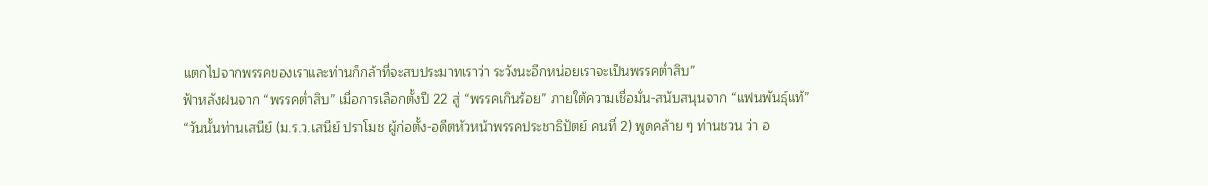แตกไปจากพรรคของเราและท่านก็กล้าที่จะสบประมาทเราว่า ระวังนะอีกหน่อยเราจะเป็นพรรคต่ำสิบ”
ฟ้าหลังฝนจาก “พรรคต่ำสิบ” เมื่อการเลือกตั้งปี 22 สู่ “พรรคเกินร้อย” ภายใต้ความเชื่อมั่น-สนับสนุนจาก “แฟนพันธุ์แท้”
“วันนั้นท่านเสนีย์ (ม.ร.ว.เสนีย์ ปราโมช ผู้ก่อตั้ง-อดีตหัวหน้าพรรคประชาธิปัตย์ คนที่ 2) พูดคล้าย ๆ ท่านชวน ว่า อ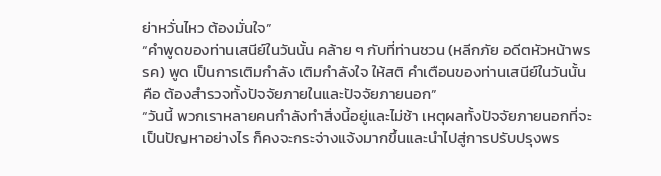ย่าหวั่นไหว ต้องมั่นใจ”
“คำพูดของท่านเสนีย์ในวันนั้น คล้าย ๆ กับที่ท่านชวน (หลีกภัย อดีตหัวหน้าพรรค) พูด เป็นการเติมกำลัง เติมกำลังใจ ให้สติ คำเตือนของท่านเสนีย์ในวันนั้น คือ ต้องสำรวจทั้งปัจจัยภายในและปัจจัยภายนอก”
“วันนี้ พวกเราหลายคนกำลังทำสิ่งนี้อยู่และไม่ช้า เหตุผลทั้งปัจจัยภายนอกที่จะเป็นปัญหาอย่างไร ก็คงจะกระจ่างแจ้งมากขึ้นและนำไปสู่การปรับปรุงพร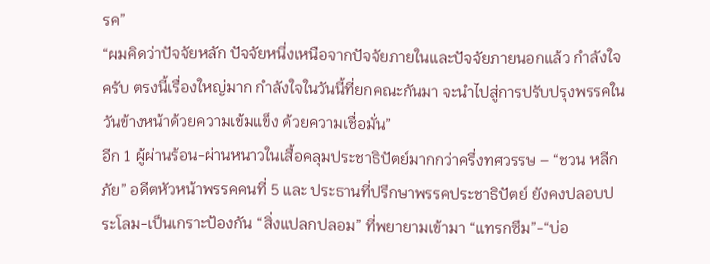รค”
“ผมคิดว่าปัจจัยหลัก ปัจจัยหนึ่งเหนือจากปัจจัยภายในและปัจจัยภายนอกแล้ว กำลังใจครับ ตรงนี้เรื่องใหญ่มาก กำลังใจในวันนี้ที่ยกคณะกันมา จะนำไปสู่การปรับปรุงพรรคในวันข้างหน้าด้วยความเข้มแข็ง ด้วยความเชื่อมั่น”
อีก 1 ผู้ผ่านร้อน-ผ่านหนาวในเสื้อคลุมประชาธิปัตย์มากกว่าครึ่งทศวรรษ – “ชวน หลีกภัย” อดีตหัวหน้าพรรคคนที่ 5 และ ประธานที่ปรึกษาพรรคประชาธิปัตย์ ยังคงปลอบประโลม-เป็นเกราะป้องกัน “สิ่งแปลกปลอม” ที่พยายามเข้ามา “แทรกซึม”-“บ่อ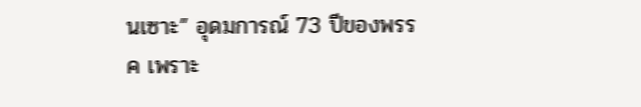นเซาะ” อุดมการณ์ 73 ปีของพรรค เพราะ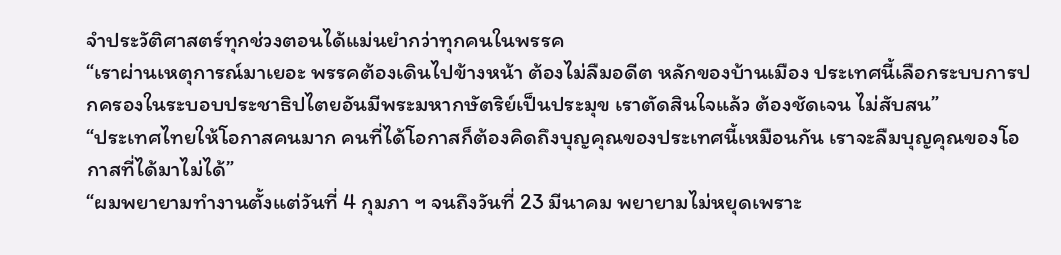จำประวัติศาสตร์ทุกช่วงตอนได้แม่นยำกว่าทุกคนในพรรค
“เราผ่านเหตุการณ์มาเยอะ พรรคต้องเดินไปข้างหน้า ต้องไม่ลืมอดีต หลักของบ้านเมือง ประเทศนี้เลือกระบบการปกครองในระบอบประชาธิปไตยอันมีพระมหากษัตริย์เป็นประมุข เราตัดสินใจแล้ว ต้องชัดเจน ไม่สับสน”
“ประเทศไทยให้โอกาสคนมาก คนที่ได้โอกาสก็ต้องคิดถึงบุญคุณของประเทศนี้เหมือนกัน เราจะลืมบุญคุณของโอกาสที่ได้มาไม่ได้”
“ผมพยายามทำงานตั้งแต่วันที่ 4 กุมภา ฯ จนถึงวันที่ 23 มีนาคม พยายามไม่หยุดเพราะ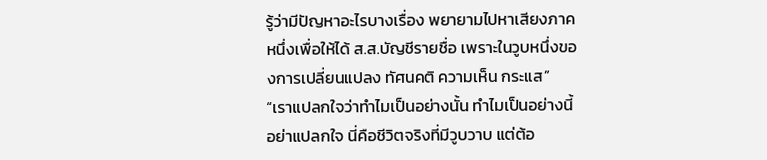รู้ว่ามีปัญหาอะไรบางเรื่อง พยายามไปหาเสียงภาคหนึ่งเพื่อให้ได้ ส.ส.บัญชีรายชื่อ เพราะในวูบหนึ่งของการเปลี่ยนแปลง ทัศนคติ ความเห็น กระแส”
“เราแปลกใจว่าทำไมเป็นอย่างนั้น ทำไมเป็นอย่างนี้ อย่าแปลกใจ นี่คือชีวิตจริงที่มีวูบวาบ แต่ต้อ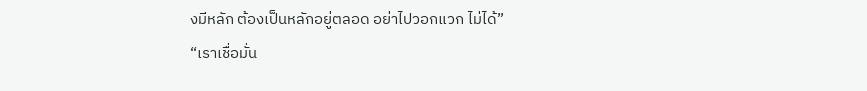งมีหลัก ต้องเป็นหลักอยู่ตลอด อย่าไปวอกแวก ไม่ได้”
“เราเชื่อมั่น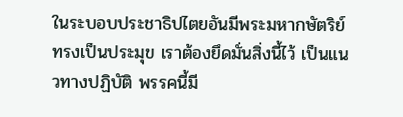ในระบอบประชาธิปไตยอันมีพระมหากษัตริย์ทรงเป็นประมุข เราต้องยึดมั่นสิ่งนี้ไว้ เป็นแนวทางปฏิบัติ พรรคนี้มี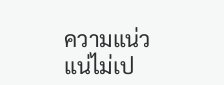ความแน่วแน่ไม่เป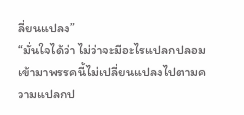ลี่ยนแปลง”
“มั่นใจได้ว่า ไม่ว่าจะมีอะไรแปลกปลอมเข้ามาพรรคนี้ไม่เปลี่ยนแปลงไปตามความแปลกป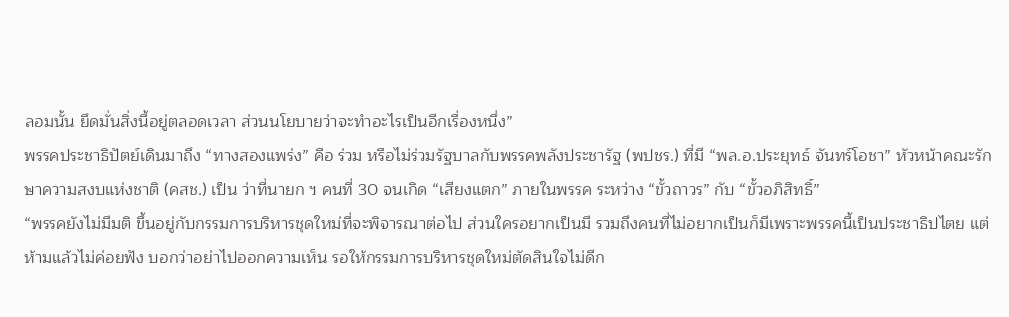ลอมนั้น ยึดมั่นสิ่งนี้อยู่ตลอดเวลา ส่วนนโยบายว่าจะทำอะไรเป็นอีกเรื่องหนึ่ง”
พรรคประชาธิปัตย์เดินมาถึง “ทางสองแพร่ง” คือ ร่วม หรือไม่ร่วมรัฐบาลกับพรรคพลังประชารัฐ (พปชร.) ที่มี “พล.อ.ประยุทธ์ จันทร์โอชา” หัวหน้าคณะรักษาความสงบแห่งชาติ (คสช.) เป็น ว่าที่นายก ฯ คนที่ 30 จนเกิด “เสียงแตก” ภายในพรรค ระหว่าง “ขั้วถาวร” กับ “ขั้วอภิสิทธิ์”
“พรรคยังไม่มีมติ ขึ้นอยู่กับกรรมการบริหารชุดใหม่ที่จะพิจารณาต่อไป ส่วนใครอยากเป็นมี รวมถึงคนที่ไม่อยากเป็นก็มีเพราะพรรคนี้เป็นประชาธิปไตย แต่ห้ามแล้วไม่ค่อยฟัง บอกว่าอย่าไปออกความเห็น รอให้กรรมการบริหารชุดใหม่ตัดสินใจไม่ดีก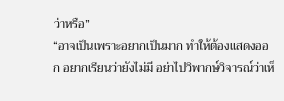ว่าหรือ”
“อาจเป็นเพราะอยากเป็นมาก ทำให้ต้องแสดงออก อยากเรียนว่ายังไม่มี อย่าไปวิพากษ์วิจารณ์ว่าเห็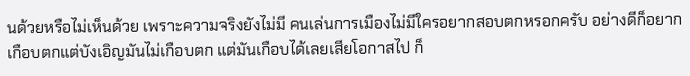นด้วยหรือไม่เห็นด้วย เพราะความจริงยังไม่มี คนเล่นการเมืองไม่มีใครอยากสอบตกหรอกครับ อย่างดีก็อยากเกือบตกแต่บังเอิญมันไม่เกือบตก แต่มันเกือบได้เลยเสียโอกาสไป ก็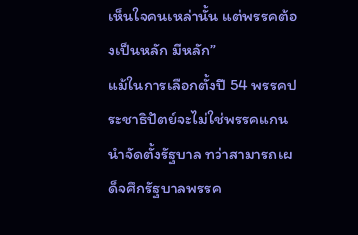เห็นใจคนเหล่านั้น แต่พรรคต้องเป็นหลัก มีหลัก”
แม้ในการเลือกตั้งปี 54 พรรคประชาธิปัตย์จะไม่ใช่พรรคแกนนำจัดตั้งรัฐบาล ทว่าสามารถเผด็จศึกรัฐบาลพรรค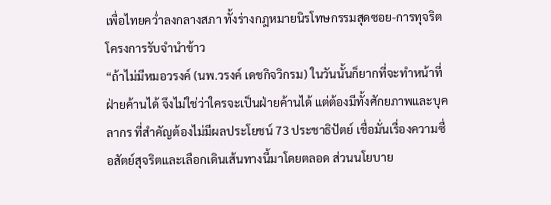เพื่อไทยคว่ำลงกลางสภา ทั้งร่างกฎหมายนิรโทษกรรมสุดซอย-การทุจริตโครงการรับจำนำข้าว
“ถ้าไม่มีหมอวรงค์ (นพ.วรงค์ เดชกิจวิกรม) ในวันนั้นก็ยากที่จะทำหน้าที่ฝ่ายค้านได้ จึงไม่ใช่ว่าใครจะเป็นฝ่ายค้านได้ แต่ต้องมีทั้งศักยภาพและบุคลากร ที่สำคัญต้องไม่มีผลประโยชน์ 73 ประชาธิปัตย์ เชื่อมั่นเรื่องความซื่อสัตย์สุจริตและเลือกเดินเส้นทางนี้มาโดยตลอด ส่วนนโยบาย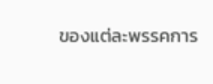ของแต่ละพรรคการ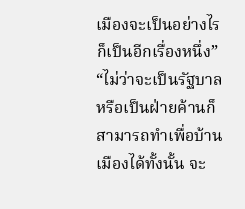เมืองจะเป็นอย่างไรก็เป็นอีกเรื่องหนึ่ง”
“ไม่ว่าจะเป็นรัฐบาลหรือเป็นฝ่ายค้านก็สามารถทำเพื่อบ้านเมืองได้ทั้งนั้น จะ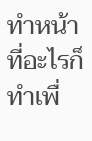ทำหน้าที่อะไรก็ทำเพื่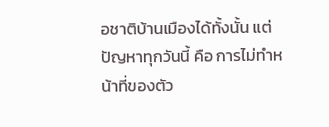อชาติบ้านเมืองได้ทั้งนั้น แต่ปัญหาทุกวันนี้ คือ การไม่ทำหน้าที่ของตัว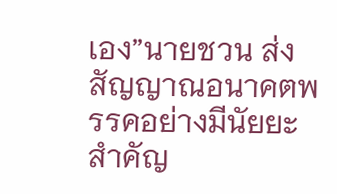เอง”นายชวน ส่งสัญญาณอนาคตพรรคอย่างมีนัยยะสำคัญ